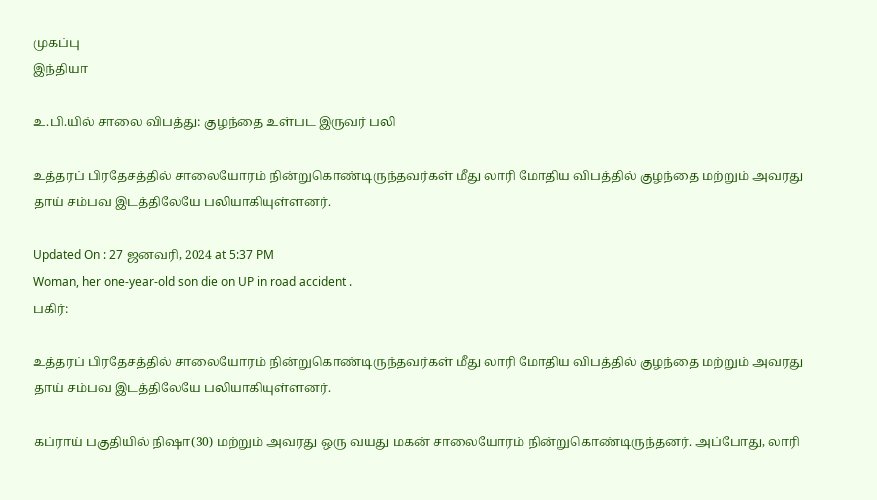முகப்பு
இந்தியா

உ.பி.யில் சாலை விபத்து: குழந்தை உள்பட இருவர் பலி

உத்தரப் பிரதேசத்தில் சாலையோரம் நின்றுகொண்டிருந்தவர்கள் மீது லாரி மோதிய விபத்தில் குழந்தை மற்றும் அவரது தாய் சம்பவ இடத்திலேயே பலியாகியுள்ளனர்.

Updated On : 27 ஜனவரி, 2024 at 5:37 PM
Woman, her one-year-old son die on UP in road accident .
பகிர்:

உத்தரப் பிரதேசத்தில் சாலையோரம் நின்றுகொண்டிருந்தவர்கள் மீது லாரி மோதிய விபத்தில் குழந்தை மற்றும் அவரது தாய் சம்பவ இடத்திலேயே பலியாகியுள்ளனர்.

கப்ராய் பகுதியில் நிஷா(30) மற்றும் அவரது ஒரு வயது மகன் சாலையோரம் நின்றுகொண்டிருந்தனர். அப்போது, லாரி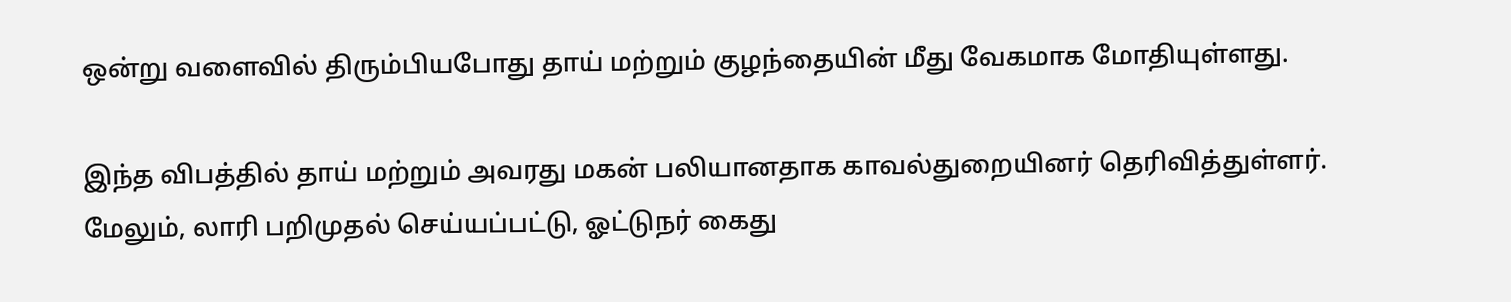ஒன்று வளைவில் திரும்பியபோது தாய் மற்றும் குழந்தையின் மீது வேகமாக மோதியுள்ளது.

இந்த விபத்தில் தாய் மற்றும் அவரது மகன் பலியானதாக காவல்துறையினர் தெரிவித்துள்ளர். மேலும், லாரி பறிமுதல் செய்யப்பட்டு, ஓட்டுநர் கைது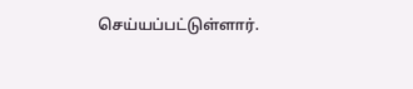செய்யப்பட்டுள்ளார்.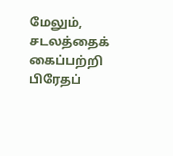மேலும், சடலத்தைக் கைப்பற்றி பிரேதப்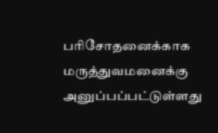பரிசோதனைக்காக மருத்துவமனைக்கு அனுப்பப்பட்டுள்ளது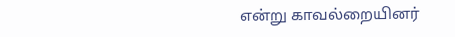என்று காவல்றையினர்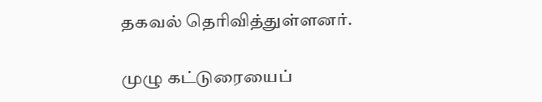தகவல் தெரிவித்துள்ளனர்.

முழு கட்டுரையைப்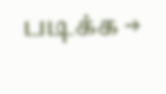படிக்க →